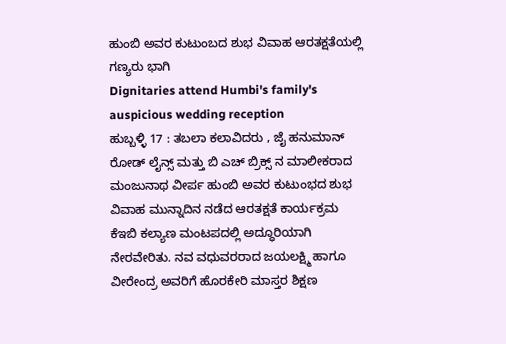ಹುಂಬಿ ಅವರ ಕುಟುಂಬದ ಶುಭ ವಿವಾಹ ಆರತಕ್ಷತೆಯಲ್ಲಿ ಗಣ್ಯರು ಭಾಗಿ
Dignitaries attend Humbi's family's auspicious wedding reception
ಹುಬ್ಬಳ್ಳಿ 17 : ತಬಲಾ ಕಲಾವಿದರು , ಜೈ ಹನುಮಾನ್ ರೋಡ್ ಲೈನ್ಸ್ ಮತ್ತು ಬಿ ಎಚ್ ಬ್ರಿಕ್ಸ್ ನ ಮಾಲೀಕರಾದ ಮಂಜುನಾಥ ವೀರ್ಪ ಹುಂಬಿ ಅವರ ಕುಟುಂಭದ ಶುಭ ವಿವಾಹ ಮುನ್ನಾದಿನ ನಡೆದ ಆರತಕ್ಷತೆ ಕಾರ್ಯಕ್ರಮ ಕೆಇಬಿ ಕಲ್ಯಾಣ ಮಂಟಪದಲ್ಲಿ ಅದ್ಧೂರಿಯಾಗಿ ನೇರವೇರಿತು. ನವ ವಧುವರರಾದ ಜಯಲಕ್ಷ್ಮಿ ಹಾಗೂ ವೀರೇಂದ್ರ ಅವರಿಗೆ ಹೊರಕೇರಿ ಮಾಸ್ತರ ಶಿಕ್ಷಣ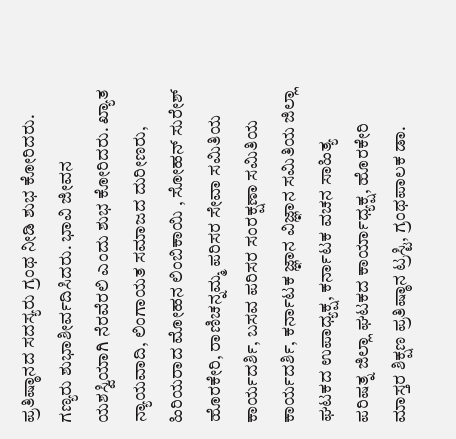ಪ್ರತಿಷ್ಠಾನದ ಸದಸ್ಯರು ಗ್ರಂಥ ನೀಡಿ ಶುಭ ಕೋರಿದರು. ಗಣ್ಯರು ಶುಭಾಶೀರ್ವದಿಸಿದರು. ಭಾವಿ ಜೀವನ ಯಶಸ್ವಿಯಾಗಿ ನೆರವೆರಲಿ ಎಂದು ಶುಭ ಕೋರಿದರು. ಖ್ಯಾತ ನ್ಯಾಯವಾದಿ, ಲಿಂಗಾಯತ ಸಮಾಜದ ದುರೀಣರು, ಹಿರಿಯರಾದ ಮೋಹನ ಲಿಂಬಿಕಾಯಿ , ಸೋಹನ್ ಸುರೇಶ್ ಹೊರಕೇರಿ, ರಾಣಿಚನ್ನಮ್ಮ ಪರಿಸರ ಸೇವಾ ಸಮಿತಿಯ ಕಾರ್ಯದರ್ಶಿ, ಬಸವ ಪರಿಸರ ಸಂರಕ್ಷಣಾ ಸಮಿತಿಯ ಕಾರ್ಯದರ್ಶಿ, ಕರ್ನಾಟಕ ಜ್ಞಾನ ವಿಜ್ಞಾನ ಸಮಿತಿಯ ಜಿಲ್ಲಾ ಘಟಕದ ಉಪಾಧ್ಯಕ್ಷ, ಕರ್ನಾಟಕ ವಚನ ಸಾಹಿತ್ಯ ಪರಿಷತ್ನ ಜಿಲ್ಲಾ ಘಟಕದ ಕಾರ್ಯಾಧ್ಯಕ್ಷ, ಹೊರಕೇರಿ ಮಾಸ್ತರ ಶಿಕ್ಷಣ ಪ್ರತಿಷ್ಠಾನ ಟ್ರಸ್ಟಿ, ಗ್ರಂಥಪಾಲಕ ಡಾ.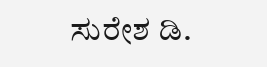ಸುರೇಶ ಡಿ.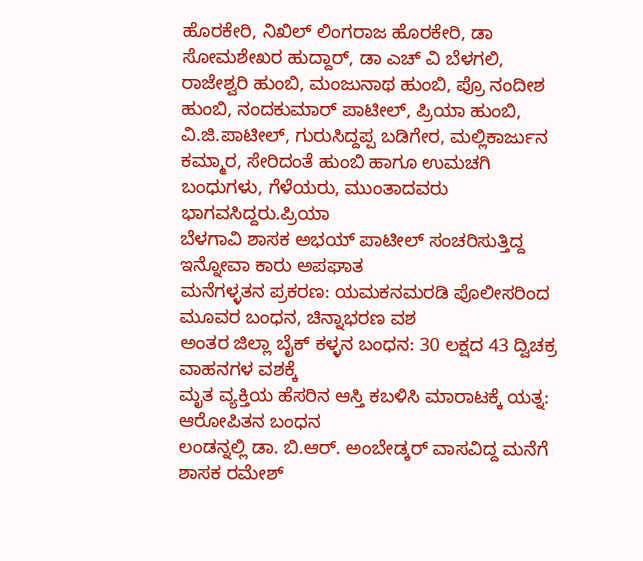ಹೊರಕೇರಿ, ನಿಖಿಲ್ ಲಿಂಗರಾಜ ಹೊರಕೇರಿ, ಡಾ ಸೋಮಶೇಖರ ಹುದ್ದಾರ್, ಡಾ ಎಚ್ ವಿ ಬೆಳಗಲಿ, ರಾಜೇಶ್ವರಿ ಹುಂಬಿ, ಮಂಜುನಾಥ ಹುಂಬಿ, ಪ್ರೊ ನಂದೀಶ ಹುಂಬಿ, ನಂದಕುಮಾರ್ ಪಾಟೀಲ್, ಪ್ರಿಯಾ ಹುಂಬಿ, ವಿ.ಜಿ.ಪಾಟೀಲ್, ಗುರುಸಿದ್ದಪ್ಪ ಬಡಿಗೇರ, ಮಲ್ಲಿಕಾರ್ಜುನ ಕಮ್ಮಾರ, ಸೇರಿದಂತೆ ಹುಂಬಿ ಹಾಗೂ ಉಮಚಗಿ ಬಂಧುಗಳು, ಗೆಳೆಯರು, ಮುಂತಾದವರು ಭಾಗವಸಿದ್ದರು.ಪ್ರಿಯಾ
ಬೆಳಗಾವಿ ಶಾಸಕ ಅಭಯ್ ಪಾಟೀಲ್ ಸಂಚರಿಸುತ್ತಿದ್ದ ಇನ್ನೋವಾ ಕಾರು ಅಪಘಾತ
ಮನೆಗಳ್ಳತನ ಪ್ರಕರಣ: ಯಮಕನಮರಡಿ ಪೊಲೀಸರಿಂದ ಮೂವರ ಬಂಧನ, ಚಿನ್ನಾಭರಣ ವಶ
ಅಂತರ ಜಿಲ್ಲಾ ಬೈಕ್ ಕಳ್ಳನ ಬಂಧನ: 30 ಲಕ್ಷದ 43 ದ್ವಿಚಕ್ರ ವಾಹನಗಳ ವಶಕ್ಕೆ
ಮೃತ ವ್ಯಕ್ತಿಯ ಹೆಸರಿನ ಆಸ್ತಿ ಕಬಳಿಸಿ ಮಾರಾಟಕ್ಕೆ ಯತ್ನ: ಆರೋಪಿತನ ಬಂಧನ
ಲಂಡನ್ನಲ್ಲಿ ಡಾ. ಬಿ.ಆರ್. ಅಂಬೇಡ್ಕರ್ ವಾಸವಿದ್ದ ಮನೆಗೆ ಶಾಸಕ ರಮೇಶ್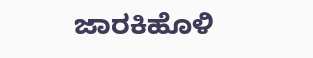ಜಾರಕಿಹೊಳಿ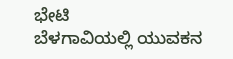ಭೇಟಿ
ಬೆಳಗಾವಿಯಲ್ಲಿ ಯುವಕನ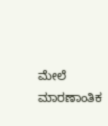ಮೇಲೆ ಮಾರಣಾಂತಿಕ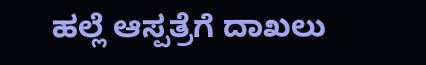ಹಲ್ಲೆ ಆಸ್ಪತ್ರೆಗೆ ದಾಖಲು